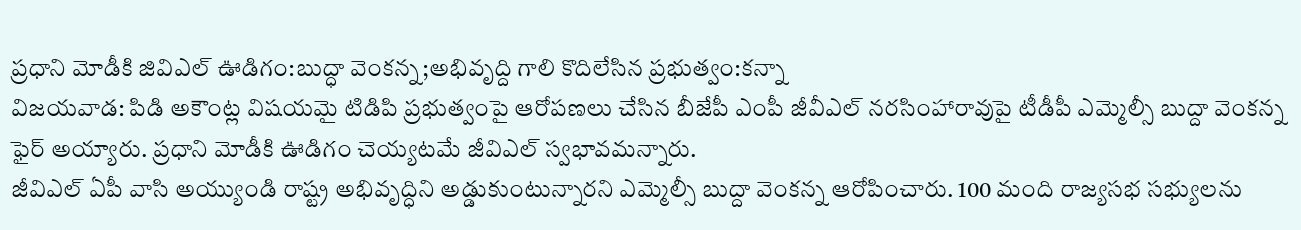ప్రధాని మోడీకి జివిఎల్ ఊడిగం:బుద్ధా వెంకన్న;అభివృద్ది గాలి కొదిలేసిన ప్రభుత్వం:కన్నా
విజయవాడ: పిడి అకౌంట్ల విషయమై టిడిపి ప్రభుత్వంపై ఆరోపణలు చేసిన బీజేపీ ఎంపీ జీవీఎల్ నరసింహారావుపై టీడీపీ ఎమ్మెల్సీ బుద్దా వెంకన్న ఫైర్ అయ్యారు. ప్రధాని మోడీకి ఊడిగం చెయ్యటమే జీవిఎల్ స్వభావమన్నారు.
జీవిఎల్ ఏపీ వాసి అయ్యుండి రాష్ట్ర అభివృద్ధిని అడ్డుకుంటున్నారని ఎమ్మెల్సీ బుద్దా వెంకన్న ఆరోపించారు. 100 మంది రాజ్యసభ సభ్యులను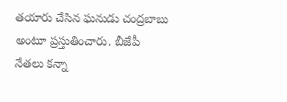తయారు చేసిన ఘనుడు చంద్రబాబు అంటూ ప్రస్తుతించారు. బీజేపీ నేతలు కన్నా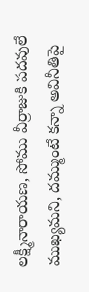లక్ష్మీనారాయణ, సోము వీర్రాజుకి పదవులే ముఖ్యమని, దమ్ముంటే కన్నా అవినీతిపై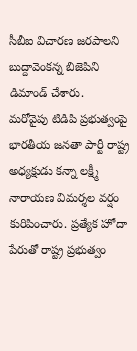సీబీఐ విచారణ జరపాలని బుద్దావెంకన్న బిజెపిని డిమాండ్ చేశారు.
మరోవైపు టిడిపి ప్రభుత్వంపై భారతీయ జనతా పార్టీ రాష్ట్ర అధ్యక్షుడు కన్నా లక్ష్మీ నారాయణ విమర్శల వర్షం కురిపించారు. ప్రత్యేక హోదా పేరుతో రాష్ట్ర ప్రభుత్వం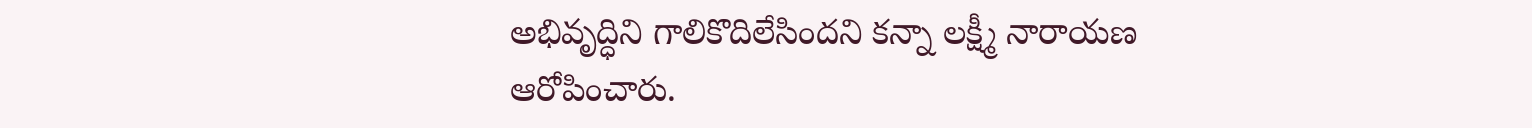అభివృద్ధిని గాలికొదిలేసిందని కన్నా లక్ష్మీ నారాయణ ఆరోపించారు.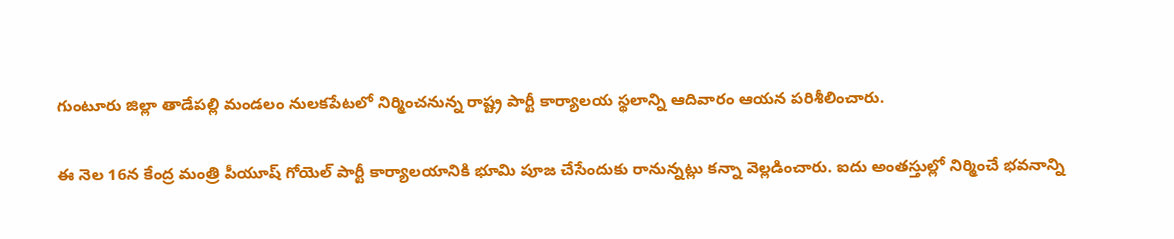గుంటూరు జిల్లా తాడేపల్లి మండలం నులకపేటలో నిర్మించనున్న రాష్ట్ర పార్టీ కార్యాలయ స్థలాన్ని ఆదివారం ఆయన పరిశీలించారు.

ఈ నెల 16న కేంద్ర మంత్రి పీయూష్ గోయెల్ పార్టీ కార్యాలయానికి భూమి పూజ చేసేందుకు రానున్నట్లు కన్నా వెల్లడించారు. ఐదు అంతస్తుల్లో నిర్మించే భవనాన్ని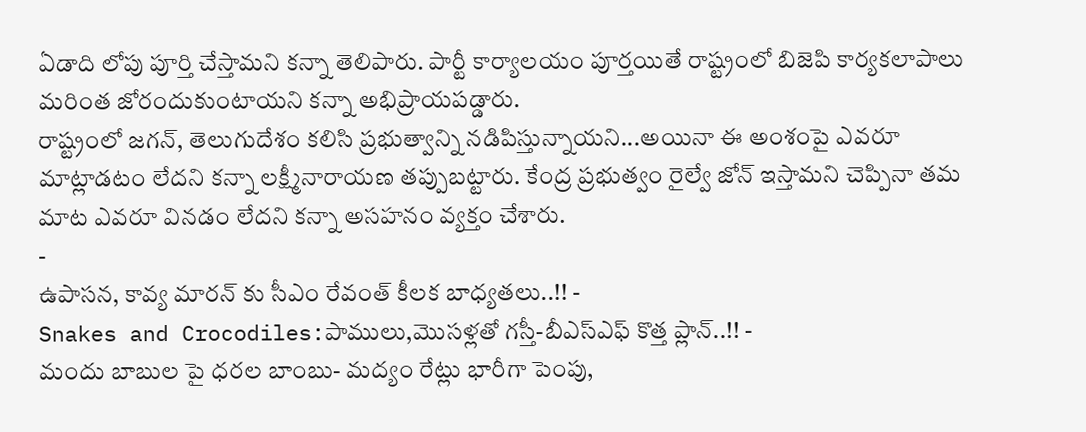ఏడాది లోపు పూర్తి చేస్తామని కన్నా తెలిపారు. పార్టీ కార్యాలయం పూర్తయితే రాష్ట్రంలో బిజెపి కార్యకలాపాలు మరింత జోరందుకుంటాయని కన్నా అభిప్రాయపడ్డారు.
రాష్ట్రంలో జగన్, తెలుగుదేశం కలిసి ప్రభుత్వాన్ని నడిపిస్తున్నాయని...అయినా ఈ అంశంపై ఎవరూ మాట్లాడటం లేదని కన్నా లక్ష్మీనారాయణ తప్పుబట్టారు. కేంద్ర ప్రభుత్వం రైల్వే జోన్ ఇస్తామని చెప్పినా తమ మాట ఎవరూ వినడం లేదని కన్నా అసహనం వ్యక్తం చేశారు.
-
ఉపాసన, కావ్య మారన్ కు సీఎం రేవంత్ కీలక బాధ్యతలు..!! -
Snakes and Crocodiles:పాములు,మొసళ్లతో గస్తీ-బీఎస్ఎఫ్ కొత్త ప్లాన్..!! -
మందు బాబుల పై ధరల బాంబు- మద్యం రేట్లు భారీగా పెంపు,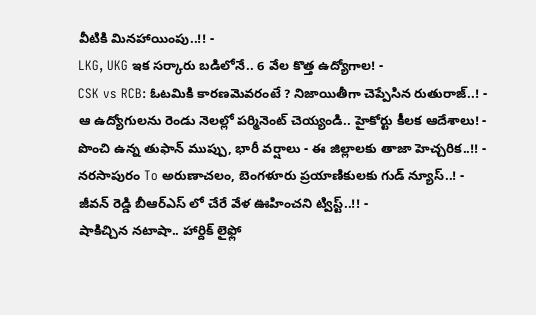వీటికి మినహాయింపు..!! -
LKG, UKG ఇక సర్కారు బడిలోనే.. 6 వేల కొత్త ఉద్యోగాల! -
CSK vs RCB: ఓటమికి కారణమెవరంటే ? నిజాయితీగా చెప్పేసిన రుతురాజ్..! -
ఆ ఉద్యోగులను రెండు నెలల్లో పర్మినెంట్ చెయ్యండి.. హైకోర్టు కీలక ఆదేశాలు! -
పొంచి ఉన్న తుఫాన్ ముప్పు, భారీ వర్షాలు - ఈ జిల్లాలకు తాజా హెచ్చరిక..!! -
నరసాపురం To అరుణాచలం, బెంగళూరు ప్రయాణికులకు గుడ్ న్యూస్..! -
జీవన్ రెడ్డి బీఆర్ఎస్ లో చేరే వేళ ఊహించని ట్విస్ట్..!! -
షాకిచ్చిన నటాషా.. హార్దిక్ లైఫ్లో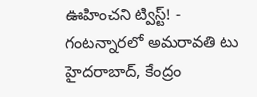ఊహించని ట్విస్ట్! -
గంటన్నారలో అమరావతి టు హైదరాబాద్, కేంద్రం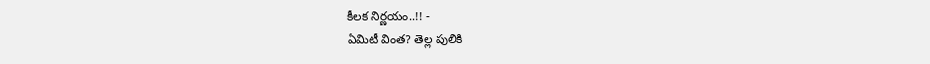కీలక నిర్ణయం..!! -
ఏమిటీ వింత? తెల్ల పులికి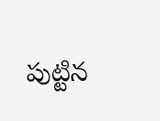పుట్టిన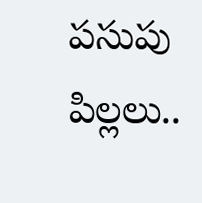పసుపు పిల్లలు..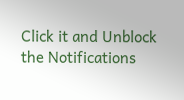Click it and Unblock the Notifications